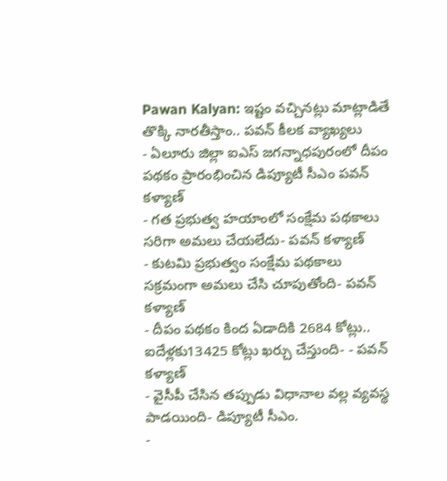Pawan Kalyan: ఇష్టం వచ్చినట్లు మాట్లాడితే తొక్కి నారతీస్తాం.. పవన్ కీలక వ్యాఖ్యలు
- ఏలూరు జిల్లా ఐఎస్ జగన్నాధపురంలో దీపం పథకం ప్రారంభించిన డిప్యూటీ సీఎం పవన్ కళ్యాణ్
- గత ప్రభుత్వ హయాంలో సంక్షేమ పథకాలు సరిగా అమలు చేయలేదు- పవన్ కళ్యాణ్
- కుటమి ప్రభుత్వం సంక్షేమ పథకాలు సక్రమంగా అమలు చేసి చూపుతోంది- పవన్ కళ్యాణ్
- దీపం పథకం కింద ఏడాదికి 2684 కోట్లు.. ఐదేళ్లకు13425 కోట్లు ఖర్చు చేస్తుంది- - పవన్ కళ్యాణ్
- వైసీపీ చేసిన తప్పుడు విధానాల వల్ల వ్యవస్థ పాడయింది- డిప్యూటీ సీఎం.
-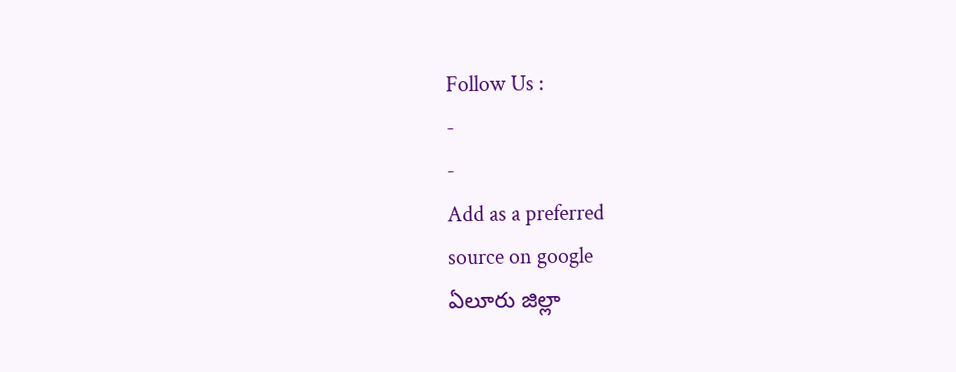Follow Us :
-
-
Add as a preferred
source on google
ఏలూరు జిల్లా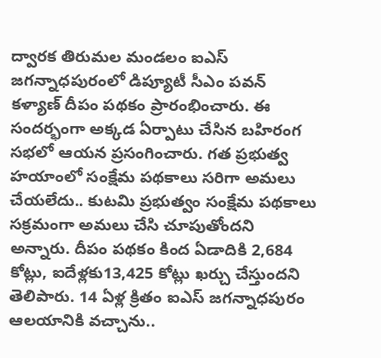ద్వారక తిరుమల మండలం ఐఎస్ జగన్నాధపురంలో డిప్యూటీ సీఎం పవన్ కళ్యాణ్ దీపం పథకం ప్రారంభించారు. ఈ సందర్భంగా అక్కడ ఏర్పాటు చేసిన బహిరంగ సభలో ఆయన ప్రసంగించారు. గత ప్రభుత్వ హయాంలో సంక్షేమ పథకాలు సరిగా అమలు చేయలేదు.. కుటమి ప్రభుత్వం సంక్షేమ పథకాలు సక్రమంగా అమలు చేసి చూపుతోందని అన్నారు. దీపం పథకం కింద ఏడాదికి 2,684 కోట్లు, ఐదేళ్లకు13,425 కోట్లు ఖర్చు చేస్తుందని తెలిపారు. 14 ఏళ్ల క్రితం ఐఎస్ జగన్నాధపురం ఆలయానికి వచ్చాను..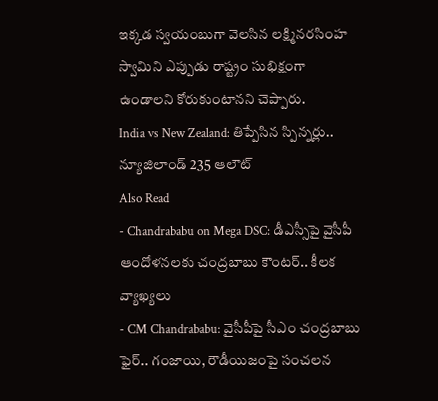ఇక్కడ స్వయంబుగా వెలసిన లక్ష్మినరసింహ స్వామిని ఎప్పుడు రాష్ట్రం సుభిక్షంగా ఉండాలని కోరుకుంటానని చెప్పారు.
India vs New Zealand: తిప్పేసిన స్పిన్నర్లు.. న్యూజిలాండ్ 235 ఆలౌట్
Also Read
- Chandrababu on Mega DSC: డీఎస్సీపై వైసీపీ ఆందోళనలకు చంద్రబాబు కౌంటర్.. కీలక వ్యాఖ్యలు
- CM Chandrababu: వైసీపీపై సీఎం చంద్రబాబు ఫైర్.. గంజాయి, రౌడీయిజంపై సంచలన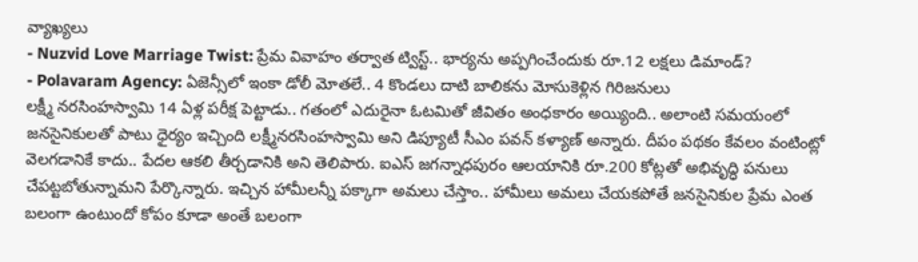వ్యాఖ్యలు
- Nuzvid Love Marriage Twist: ప్రేమ వివాహం తర్వాత ట్విస్ట్.. భార్యను అప్పగించేందుకు రూ.12 లక్షలు డిమాండ్?
- Polavaram Agency: ఏజెన్సీలో ఇంకా డోలీ మోతలే.. 4 కొండలు దాటి బాలికను మోసుకెళ్లిన గిరిజనులు
లక్ష్మీ నరసింహస్వామి 14 ఏళ్ల పరీక్ష పెట్టాడు.. గతంలో ఎదురైనా ఓటమితో జీవితం అంధకారం అయ్యింది.. అలాంటి సమయంలో జనసైనికులతో పాటు ధైర్యం ఇచ్చింది లక్ష్మీనరసింహస్వామి అని డిప్యూటీ సీఎం పవన్ కళ్యాణ్ అన్నారు. దీపం పథకం కేవలం వంటింట్లో వెలగడానికే కాదు.. పేదల ఆకలి తీర్చడానికి అని తెలిపారు. ఐఎస్ జగన్నాధపురం ఆలయానికి రూ.200 కోట్లతో అభివృద్ధి పనులు చేపట్టబోతున్నామని పేర్కొన్నారు. ఇచ్చిన హామీలన్నీ పక్కాగా అమలు చేస్తాం.. హామీలు అమలు చేయకపోతే జనసైనికుల ప్రేమ ఎంత బలంగా ఉంటుందో కోపం కూడా అంతే బలంగా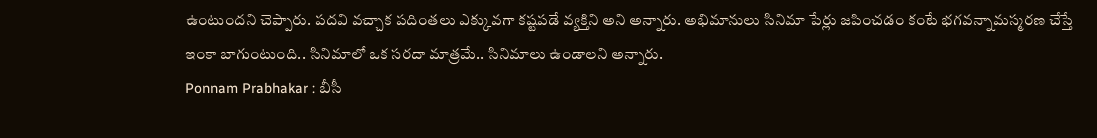ఉంటుందని చెప్పారు. పదవి వచ్చాక పదింతలు ఎక్కువగా కష్టపడే వ్యక్తిని అని అన్నారు. అభిమానులు సినిమా పేర్లు జపించడం కంటే భగవన్నామస్మరణ చేస్తే ఇంకా బాగుంటుంది.. సినిమాలో ఒక సరదా మాత్రమే.. సినిమాలు ఉండాలని అన్నారు.
Ponnam Prabhakar : బీసీ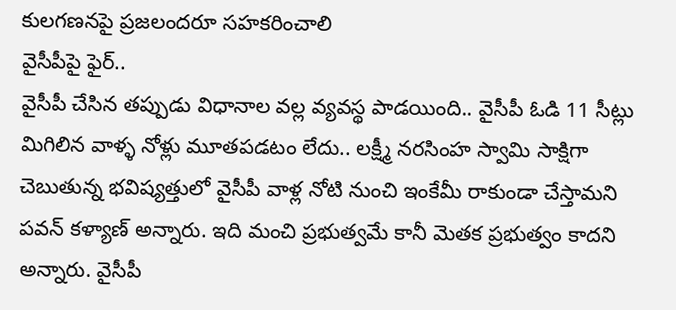కులగణనపై ప్రజలందరూ సహకరించాలి
వైసీపీపై ఫైర్..
వైసీపీ చేసిన తప్పుడు విధానాల వల్ల వ్యవస్థ పాడయింది.. వైసీపీ ఓడి 11 సీట్లు మిగిలిన వాళ్ళ నోళ్లు మూతపడటం లేదు.. లక్ష్మీ నరసింహ స్వామి సాక్షిగా చెబుతున్న భవిష్యత్తులో వైసీపీ వాళ్ల నోటి నుంచి ఇంకేమీ రాకుండా చేస్తామని పవన్ కళ్యాణ్ అన్నారు. ఇది మంచి ప్రభుత్వమే కానీ మెతక ప్రభుత్వం కాదని అన్నారు. వైసీపీ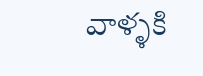వాళ్ళకి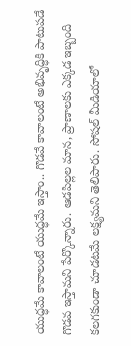యుద్ధమే కావాలంటే యుద్ధమే ఇస్తాం.. గొడవే కావాలంటే అభివృద్ధికి పాటుపడే గొడవ ఇస్తామని పేర్కొన్నారు. ఆడపిల్లల మాన, ప్రాణాలకు ఎక్కడ ఇబ్బంది కలగకుండా చూడటమే లక్ష్యమని తెలిపారు. సోషల్ మీడియాలో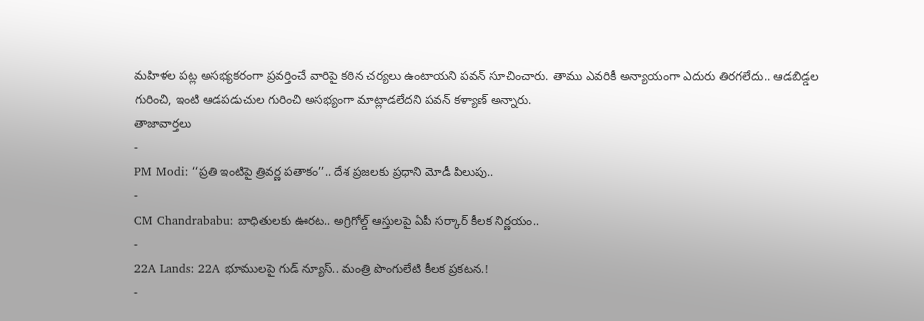మహిళల పట్ల అసభ్యకరంగా ప్రవర్తించే వారిపై కఠిన చర్యలు ఉంటాయని పవన్ సూచించారు. తాము ఎవరికీ అన్యాయంగా ఎదురు తిరగలేదు.. ఆడబిడ్డల గురించి, ఇంటి ఆడపడుచుల గురించి అసభ్యంగా మాట్లాడలేదని పవన్ కళ్యాణ్ అన్నారు.
తాజావార్తలు
-
PM Modi: ‘‘ప్రతి ఇంటిపై త్రివర్ణ పతాకం’’.. దేశ ప్రజలకు ప్రధాని మోడీ పిలుపు..
-
CM Chandrababu: బాధితులకు ఊరట.. అగ్రిగోల్డ్ ఆస్తులపై ఏపీ సర్కార్ కీలక నిర్ణయం..
-
22A Lands: 22A భూములపై గుడ్ న్యూస్.. మంత్రి పొంగులేటి కీలక ప్రకటన.!
-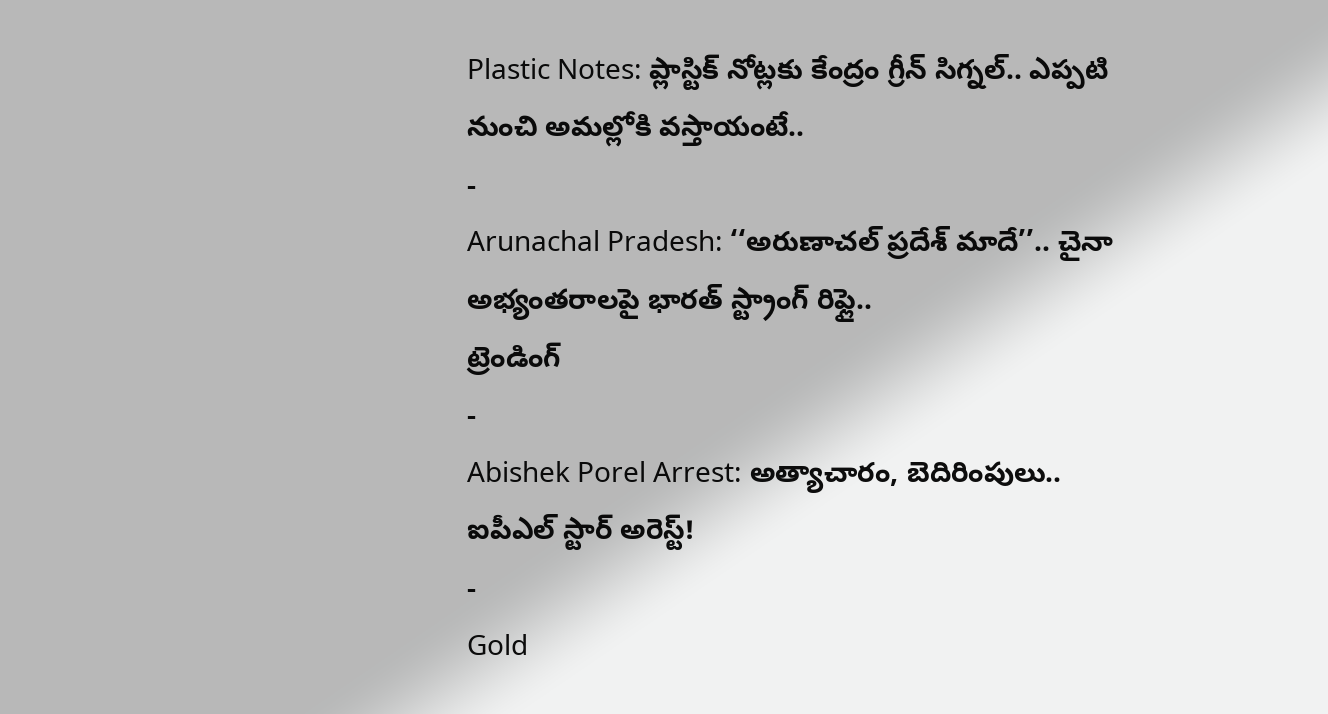Plastic Notes: ప్లాస్టిక్ నోట్లకు కేంద్రం గ్రీన్ సిగ్నల్.. ఎప్పటి నుంచి అమల్లోకి వస్తాయంటే..
-
Arunachal Pradesh: ‘‘అరుణాచల్ ప్రదేశ్ మాదే’’.. చైనా అభ్యంతరాలపై భారత్ స్ట్రాంగ్ రిఫ్లై..
ట్రెండింగ్
-
Abishek Porel Arrest: అత్యాచారం, బెదిరింపులు.. ఐపీఎల్ స్టార్ అరెస్ట్!
-
Gold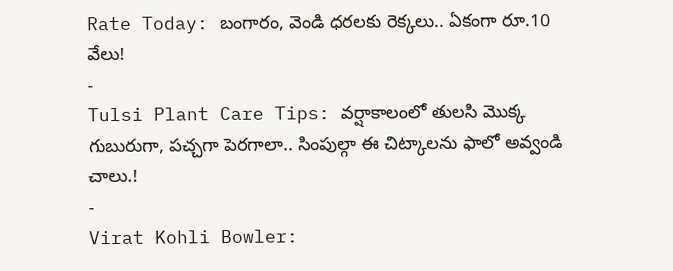Rate Today: బంగారం, వెండి ధరలకు రెక్కలు.. ఏకంగా రూ.10 వేలు!
-
Tulsi Plant Care Tips: వర్షాకాలంలో తులసి మొక్క గుబురుగా, పచ్చగా పెరగాలా.. సింపుల్గా ఈ చిట్కాలను ఫాలో అవ్వండి చాలు.!
-
Virat Kohli Bowler: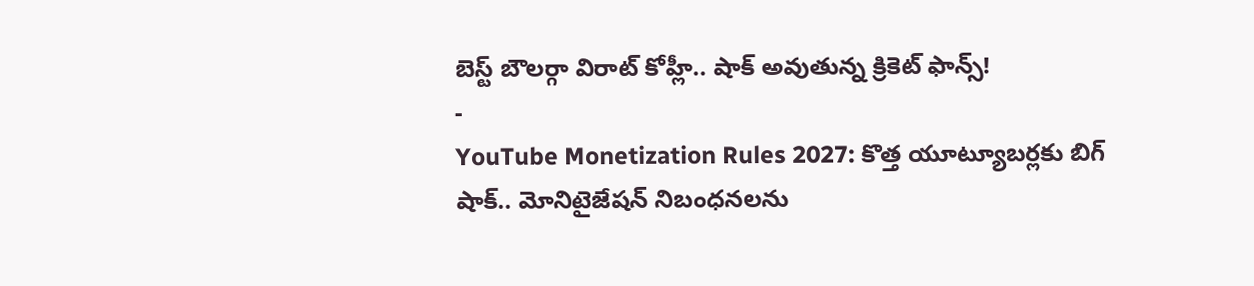బెస్ట్ బౌలర్గా విరాట్ కోహ్లీ.. షాక్ అవుతున్న క్రికెట్ ఫాన్స్!
-
YouTube Monetization Rules 2027: కొత్త యూట్యూబర్లకు బిగ్ షాక్.. మోనిటైజేషన్ నిబంధనలను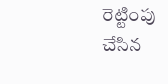రెట్టింపు చేసిన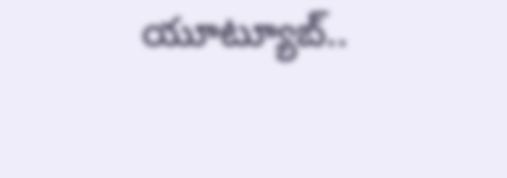యూట్యూబ్..